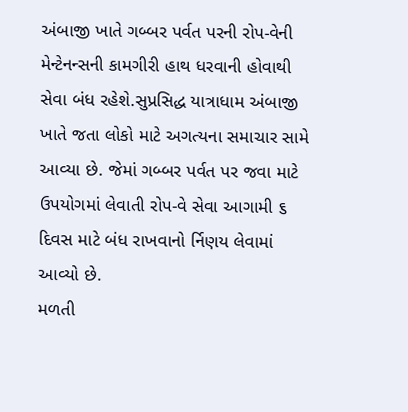અંબાજી ખાતે ગબ્બર પર્વત પરની રોપ-વેની મેન્ટેનન્સની કામગીરી હાથ ધરવાની હોવાથી સેવા બંધ રહેશે.સુપ્રસિદ્ધ યાત્રાધામ અંબાજી ખાતે જતા લોકો માટે અગત્યના સમાચાર સામે આવ્યા છે. જેમાં ગબ્બર પર્વત પર જવા માટે ઉપયોગમાં લેવાતી રોપ-વે સેવા આગામી ૬ દિવસ માટે બંધ રાખવાનો ર્નિણય લેવામાં આવ્યો છે.
મળતી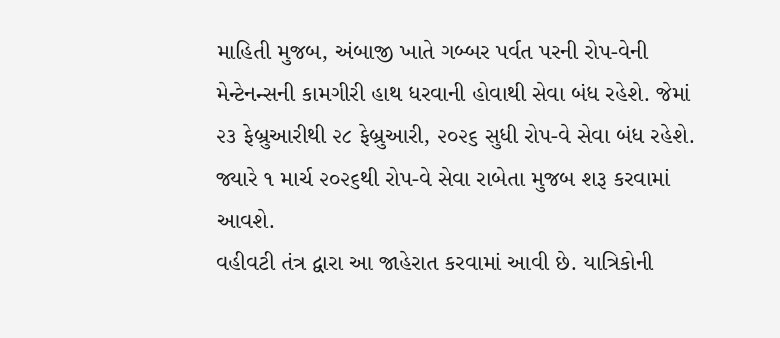માહિતી મુજબ, અંબાજી ખાતે ગબ્બર પર્વત પરની રોપ-વેની મેન્ટેનન્સની કામગીરી હાથ ધરવાની હોવાથી સેવા બંધ રહેશે. જેમાં ૨૩ ફેબ્રુઆરીથી ૨૮ ફેબ્રુઆરી, ૨૦૨૬ સુધી રોપ-વે સેવા બંધ રહેશે. જ્યારે ૧ માર્ચ ૨૦૨૬થી રોપ-વે સેવા રાબેતા મુજબ શરૂ કરવામાં આવશે.
વહીવટી તંત્ર દ્વારા આ જાહેરાત કરવામાં આવી છે. યાત્રિકોની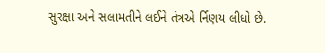સુરક્ષા અને સલામતીને લઈને તંત્રએ ર્નિણય લીધો છે.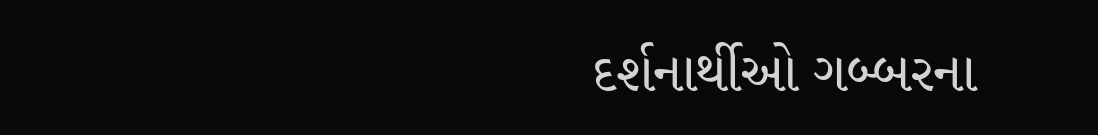દર્શનાર્થીઓ ગબ્બરના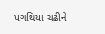પગથિયા ચઢીને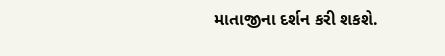માતાજીના દર્શન કરી શકશે.